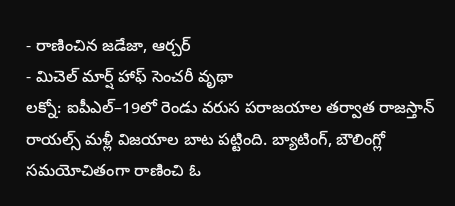- రాణించిన జడేజా, ఆర్చర్
- మిచెల్ మార్ష్ హాఫ్ సెంచరీ వృథా
లక్నో: ఐపీఎల్–19లో రెండు వరుస పరాజయాల తర్వాత రాజస్తాన్ రాయల్స్ మళ్లీ విజయాల బాట పట్టింది. బ్యాటింగ్, బౌలింగ్లో సమయోచితంగా రాణించి ఓ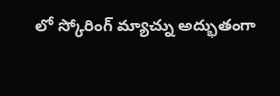లో స్కోరింగ్ మ్యాచ్ను అద్భుతంగా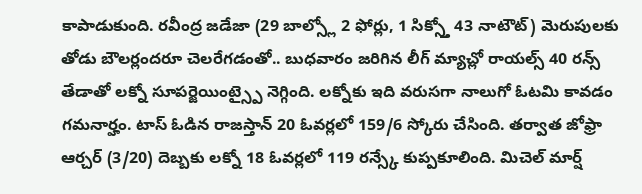కాపాడుకుంది. రవీంద్ర జడేజా (29 బాల్స్లో 2 ఫోర్లు, 1 సిక్స్తో 43 నాటౌట్) మెరుపులకు తోడు బౌలర్లందరూ చెలరేగడంతో.. బుధవారం జరిగిన లీగ్ మ్యాచ్లో రాయల్స్ 40 రన్స్ తేడాతో లక్నో సూపర్జెయింట్స్పై నెగ్గింది. లక్నోకు ఇది వరుసగా నాలుగో ఓటమి కావడం గమనార్హం. టాస్ ఓడిన రాజస్తాన్ 20 ఓవర్లలో 159/6 స్కోరు చేసింది. తర్వాత జోఫ్రా ఆర్చర్ (3/20) దెబ్బకు లక్నో 18 ఓవర్లలో 119 రన్స్కే కుప్పకూలింది. మిచెల్ మార్ష్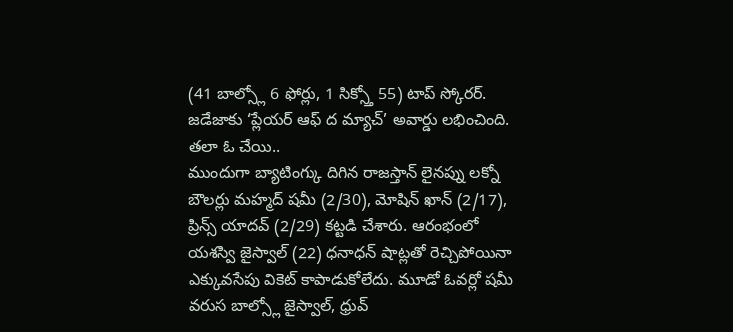(41 బాల్స్లో 6 ఫోర్లు, 1 సిక్స్తో 55) టాప్ స్కోరర్. జడేజాకు ‘ప్లేయర్ ఆఫ్ ద మ్యాచ్’ అవార్డు లభించింది.
తలా ఓ చేయి..
ముందుగా బ్యాటింగ్కు దిగిన రాజస్తాన్ లైనప్ను లక్నో బౌలర్లు మహ్మద్ షమీ (2/30), మోషిన్ ఖాన్ (2/17), ప్రిన్స్ యాదవ్ (2/29) కట్టడి చేశారు. ఆరంభంలో యశస్వి జైస్వాల్ (22) ధనాధన్ షాట్లతో రెచ్చిపోయినా ఎక్కువసేపు వికెట్ కాపాడుకోలేదు. మూడో ఓవర్లో షమీ వరుస బాల్స్లో జైస్వాల్, ధ్రువ్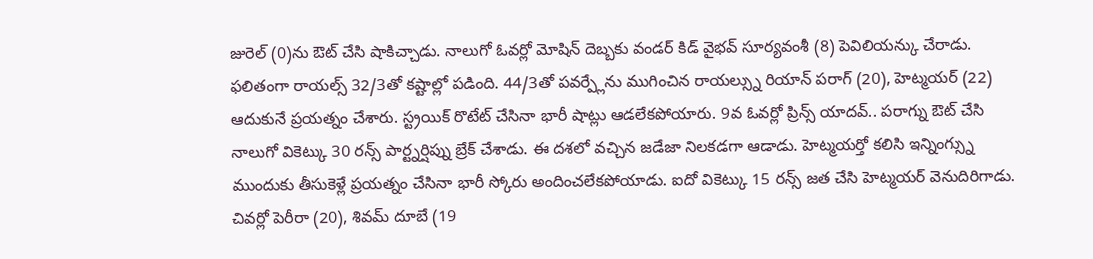జురెల్ (0)ను ఔట్ చేసి షాకిచ్చాడు. నాలుగో ఓవర్లో మోషిన్ దెబ్బకు వండర్ కిడ్ వైభవ్ సూర్యవంశీ (8) పెవిలియన్కు చేరాడు. ఫలితంగా రాయల్స్ 32/3తో కష్టాల్లో పడింది. 44/3తో పవర్ప్లేను ముగించిన రాయల్స్ను రియాన్ పరాగ్ (20), హెట్మయర్ (22) ఆదుకునే ప్రయత్నం చేశారు. స్ట్రయిక్ రొటేట్ చేసినా భారీ షాట్లు ఆడలేకపోయారు. 9వ ఓవర్లో ప్రిన్స్ యాదవ్.. పరాగ్ను ఔట్ చేసి నాలుగో వికెట్కు 30 రన్స్ పార్ట్నర్షిప్ను బ్రేక్ చేశాడు. ఈ దశలో వచ్చిన జడేజా నిలకడగా ఆడాడు. హెట్మయర్తో కలిసి ఇన్నింగ్స్ను ముందుకు తీసుకెళ్లే ప్రయత్నం చేసినా భారీ స్కోరు అందించలేకపోయాడు. ఐదో వికెట్కు 15 రన్స్ జత చేసి హెట్మయర్ వెనుదిరిగాడు. చివర్లో పెరీరా (20), శివమ్ దూబే (19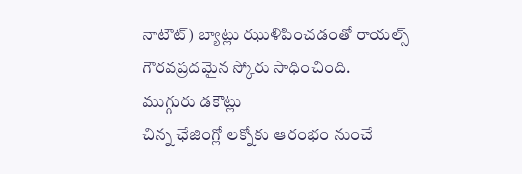నాటౌట్) బ్యాట్లు ఝుళిపించడంతో రాయల్స్ గౌరవప్రదమైన స్కోరు సాధించింది.
ముగ్గురు డకౌట్లు
చిన్న ఛేజింగ్లో లక్నోకు ఆరంభం నుంచే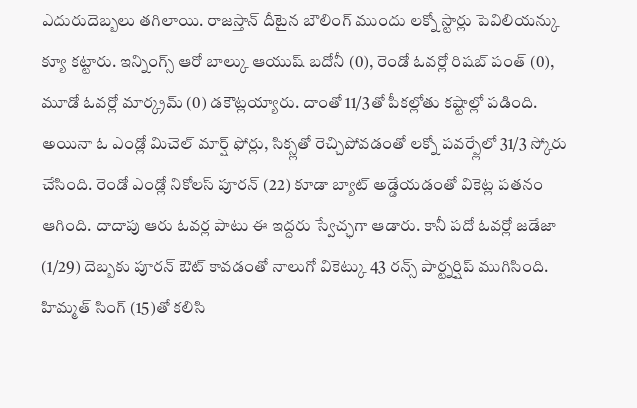ఎదురుదెబ్బలు తగిలాయి. రాజస్తాన్ దీటైన బౌలింగ్ ముందు లక్నో స్టార్లు పెవిలియన్కు క్యూ కట్టారు. ఇన్నింగ్స్ ఆరో బాల్కు ఆయుష్ బదోనీ (0), రెండో ఓవర్లో రిషబ్ పంత్ (0), మూడో ఓవర్లో మార్క్రమ్ (0) డకౌట్లయ్యారు. దాంతో 11/3తో పీకల్లోతు కష్టాల్లో పడింది. అయినా ఓ ఎండ్లో మిచెల్ మార్ష్ ఫోర్లు, సిక్స్లతో రెచ్చిపోవడంతో లక్నో పవర్ప్లేలో 31/3 స్కోరు చేసింది. రెండో ఎండ్లో నికోలస్ పూరన్ (22) కూడా బ్యాట్ అడ్డేయడంతో వికెట్ల పతనం ఆగింది. దాదాపు ఆరు ఓవర్ల పాటు ఈ ఇద్దరు స్వేచ్ఛగా ఆడారు. కానీ పదో ఓవర్లో జడేజా (1/29) దెబ్బకు పూరన్ ఔట్ కావడంతో నాలుగో వికెట్కు 43 రన్స్ పార్ట్నర్షిప్ ముగిసింది. హిమ్మత్ సింగ్ (15)తో కలిసి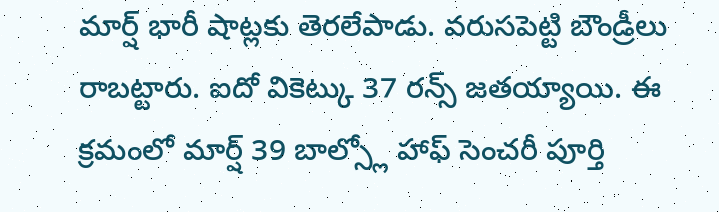మార్ష్ భారీ షాట్లకు తెరలేపాడు. వరుసపెట్టి బౌండ్రీలు రాబట్టారు. ఐదో వికెట్కు 37 రన్స్ జతయ్యాయి. ఈ క్రమంలో మార్ష్ 39 బాల్స్లో హాఫ్ సెంచరీ పూర్తి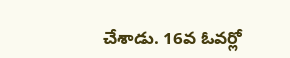చేశాడు. 16వ ఓవర్లో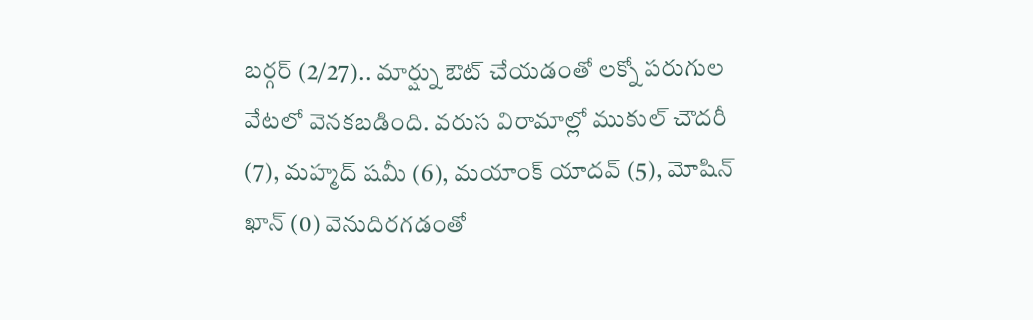బర్గర్ (2/27).. మార్ష్ను ఔట్ చేయడంతో లక్నో పరుగుల వేటలో వెనకబడింది. వరుస విరామాల్లో ముకుల్ చౌదరీ (7), మహ్మద్ షమీ (6), మయాంక్ యాదవ్ (5), మోషిన్ ఖాన్ (0) వెనుదిరగడంతో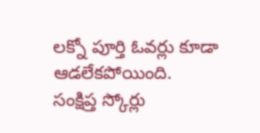లక్నో పూర్తి ఓవర్లు కూడా ఆడలేకపోయింది.
సంక్షిప్త స్కోర్లు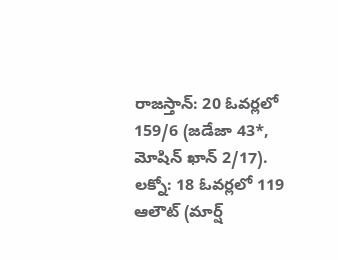రాజస్తాన్: 20 ఓవర్లలో 159/6 (జడేజా 43*, మోషిన్ ఖాన్ 2/17). లక్నో: 18 ఓవర్లలో 119 ఆలౌట్ (మార్ష్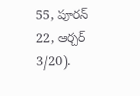55, పూరన్ 22, ఆర్చర్ 3/20).